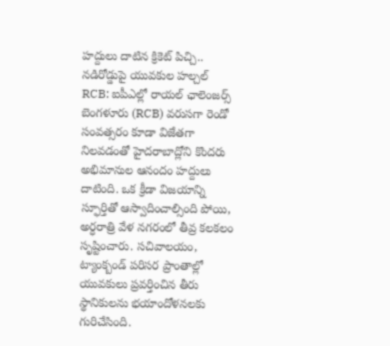హద్దులు దాటిన క్రికెట్ పిచ్చి.. నడిరోడ్డుపై యువకుల హల్చల్
RCB: ఐపీఎల్లో రాయల్ ఛాలెంజర్స్ బెంగళూరు (RCB) వరుసగా రెండో సంవత్సరం కూడా విజేతగా నిలవడంతో హైదరాబాద్లోని కొందరు అభిమానుల ఆనందం హద్దులు దాటింది. ఒక క్రీడా విజయాన్ని స్ఫూర్తితో ఆస్వాదించాల్సింది పోయి, అర్ధరాత్రి వేళ నగరంలో తీవ్ర కలకలం సృష్టించారు. సచివాలయం, ట్యాంక్బండ్ పరిసర ప్రాంతాల్లో యువకులు ప్రవర్తించిన తీరు స్థానికులను భయాందోళనలకు గురిచేసింది.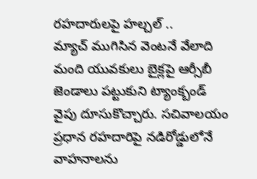రహదారులపై హల్చల్ ..
మ్యాచ్ ముగిసిన వెంటనే వేలాది మంది యువకులు బైక్లపై ఆర్సీబీ జెండాలు పట్టుకుని ట్యాంక్బండ్ వైపు దూసుకొచ్చారు. సచివాలయం ప్రధాన రహదారిపై నడిరోడ్డులోనే వాహనాలను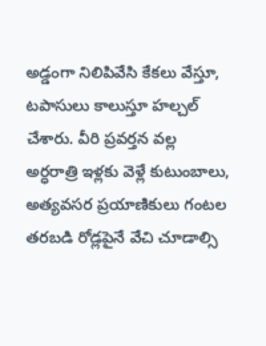అడ్డంగా నిలిపివేసి కేకలు వేస్తూ, టపాసులు కాలుస్తూ హల్చల్ చేశారు. వీరి ప్రవర్తన వల్ల అర్ధరాత్రి ఇళ్లకు వెళ్లే కుటుంబాలు, అత్యవసర ప్రయాణికులు గంటల తరబడి రోడ్లపైనే వేచి చూడాల్సి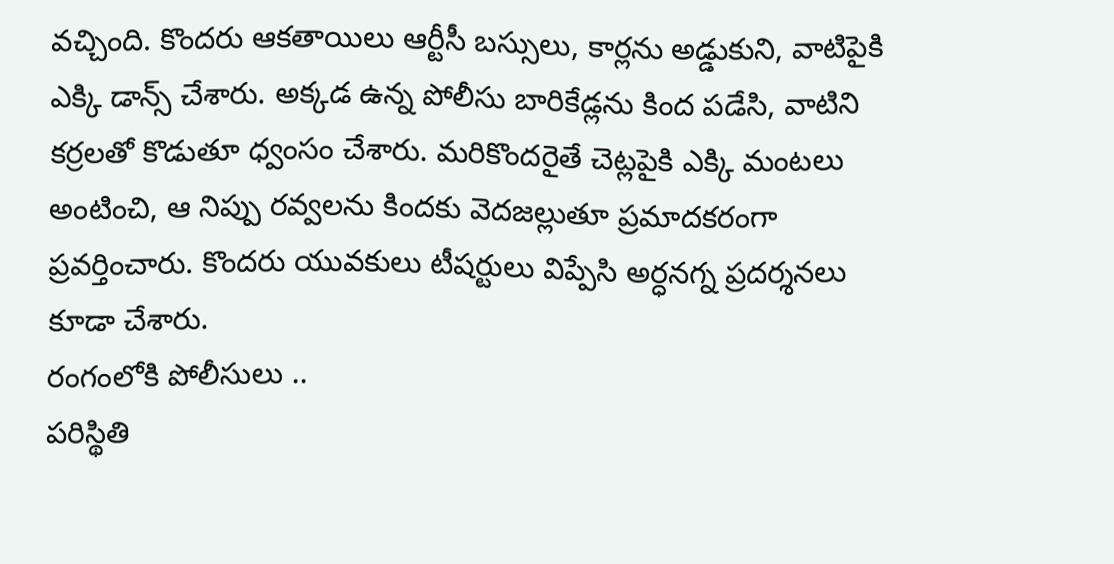వచ్చింది. కొందరు ఆకతాయిలు ఆర్టీసీ బస్సులు, కార్లను అడ్డుకుని, వాటిపైకి ఎక్కి డాన్స్ చేశారు. అక్కడ ఉన్న పోలీసు బారికేడ్లను కింద పడేసి, వాటిని కర్రలతో కొడుతూ ధ్వంసం చేశారు. మరికొందరైతే చెట్లపైకి ఎక్కి మంటలు అంటించి, ఆ నిప్పు రవ్వలను కిందకు వెదజల్లుతూ ప్రమాదకరంగా ప్రవర్తించారు. కొందరు యువకులు టీషర్టులు విప్పేసి అర్ధనగ్న ప్రదర్శనలు కూడా చేశారు.
రంగంలోకి పోలీసులు ..
పరిస్థితి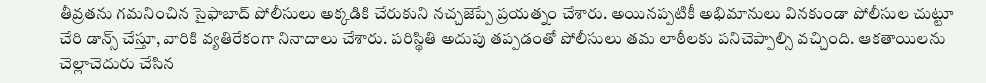తీవ్రతను గమనించిన సైఫాబాద్ పోలీసులు అక్కడికి చేరుకుని నచ్చజెప్పే ప్రయత్నం చేశారు. అయినప్పటికీ అభిమానులు వినకుండా పోలీసుల చుట్టూ చేరి డాన్స్ చేస్తూ, వారికి వ్యతిరేకంగా నినాదాలు చేశారు. పరిస్థితి అదుపు తప్పడంతో పోలీసులు తమ లాఠీలకు పనిచెప్పాల్సి వచ్చింది. ఆకతాయిలను చెల్లాచెదురు చేసిన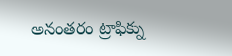అనంతరం ట్రాఫిక్ను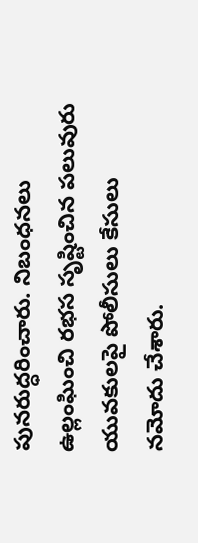పునరుద్ధరించారు. నిబంధనలు ఉల్లంఘించి రభస సృష్టించిన పలువురు యువకులపై పోలీసులు కేసులు నమోదు చేశారు.